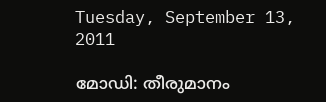Tuesday, September 13, 2011

മോഡി: തീരുമാനം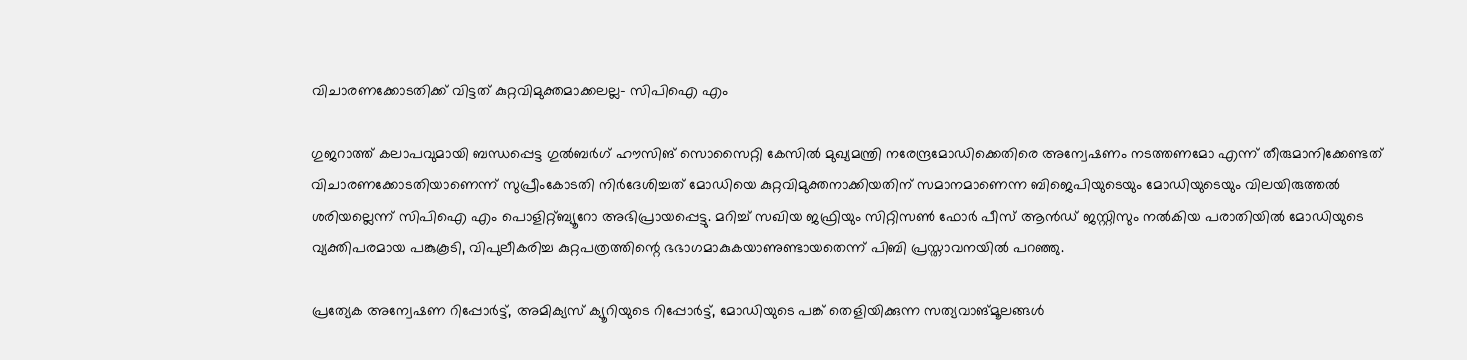വിചാരണക്കോടതിക്ക് വിട്ടത് കുറ്റവിമുക്തമാക്കലല്ല- സിപിഐ എം

ഗുജറാത്ത് കലാപവുമായി ബന്ധപ്പെട്ട ഗുല്‍ബര്‍ഗ് ഹൗസിങ് സൊസൈറ്റി കേസില്‍ മുഖ്യമന്ത്രി നരേന്ദ്രമോഡിക്കെതിരെ അന്വേഷണം നടത്തണമോ എന്ന് തീരുമാനിക്കേണ്ടത് വിചാരണക്കോടതിയാണെന്ന് സുപ്രീംകോടതി നിര്‍ദേശിച്ചത് മോഡിയെ കുറ്റവിമുക്തനാക്കിയതിന് സമാനമാണെന്ന ബിജെപിയുടെയും മോഡിയുടെയും വിലയിരുത്തല്‍ ശരിയല്ലെന്ന് സിപിഐ എം പൊളിറ്റ്ബ്യൂറോ അഭിപ്രായപ്പെട്ടു. മറിച്ച് സഖിയ ജഫ്രിയും സിറ്റിസണ്‍ ഫോര്‍ പീസ് ആന്‍ഡ് ജസ്റ്റിസും നല്‍കിയ പരാതിയില്‍ മോഡിയുടെ വ്യക്തിപരമായ പങ്കുകൂടി, വിപുലീകരിച്ച കുറ്റപത്രത്തിന്റെ ഭഭാഗമാകുകയാണുണ്ടായതെന്ന് പിബി പ്രസ്താവനയില്‍ പറഞ്ഞു.

പ്രത്യേക അന്വേഷണ റിപ്പോര്‍ട്ട്, അമിക്യസ് ക്യൂറിയുടെ റിപ്പോര്‍ട്ട്, മോഡിയുടെ പങ്ക് തെളിയിക്കുന്ന സത്യവാങ്മൂലങ്ങള്‍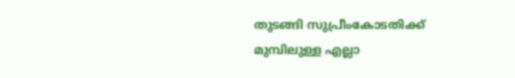തുടങ്ങി സുപ്രീംകോടതിക്ക് മുമ്പിലുള്ള എല്ലാ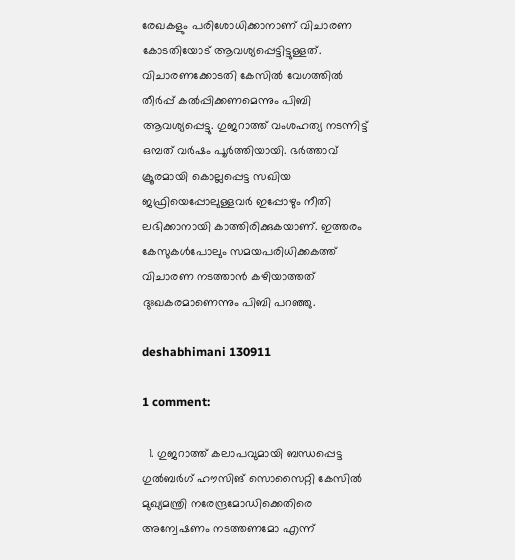രേഖകളും പരിശോധിക്കാനാണ് വിചാരണ കോടതിയോട് ആവശ്യപ്പെട്ടിട്ടുള്ളത്. വിചാരണക്കോടതി കേസില്‍ വേഗത്തില്‍ തീര്‍പ്പ് കല്‍പ്പിക്കണമെന്നും പിബി ആവശ്യപ്പെട്ടു. ഗുജറാത്ത് വംശഹത്യ നടന്നിട്ട് ഒമ്പത് വര്‍ഷം പൂര്‍ത്തിയായി. ഭര്‍ത്താവ് ക്രൂരമായി കൊല്ലപ്പെട്ട സഖിയ ജഫ്രിയെപ്പോലുള്ളവര്‍ ഇപ്പോഴും നീതി ലഭിക്കാനായി കാത്തിരിക്കുകയാണ്. ഇത്തരം കേസുകള്‍പോലും സമയപരിധിക്കകത്ത് വിചാരണ നടത്താന്‍ കഴിയാത്തത് ദുഃഖകരമാണെന്നും പിബി പറഞ്ഞു.

deshabhimani 130911

1 comment:

  1. ഗുജറാത്ത് കലാപവുമായി ബന്ധപ്പെട്ട ഗുല്‍ബര്‍ഗ് ഹൗസിങ് സൊസൈറ്റി കേസില്‍ മുഖ്യമന്ത്രി നരേന്ദ്രമോഡിക്കെതിരെ അന്വേഷണം നടത്തണമോ എന്ന്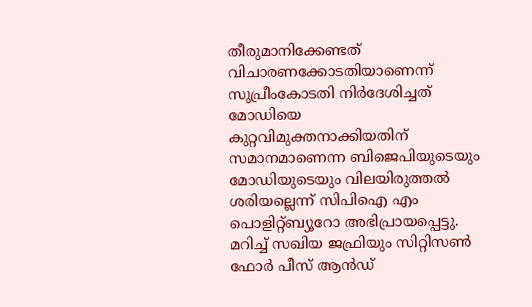തീരുമാനിക്കേണ്ടത് വിചാരണക്കോടതിയാണെന്ന് സുപ്രീംകോടതി നിര്‍ദേശിച്ചത് മോഡിയെ കുറ്റവിമുക്തനാക്കിയതിന് സമാനമാണെന്ന ബിജെപിയുടെയും മോഡിയുടെയും വിലയിരുത്തല്‍ ശരിയല്ലെന്ന് സിപിഐ എം പൊളിറ്റ്ബ്യൂറോ അഭിപ്രായപ്പെട്ടു. മറിച്ച് സഖിയ ജഫ്രിയും സിറ്റിസണ്‍ ഫോര്‍ പീസ് ആന്‍ഡ്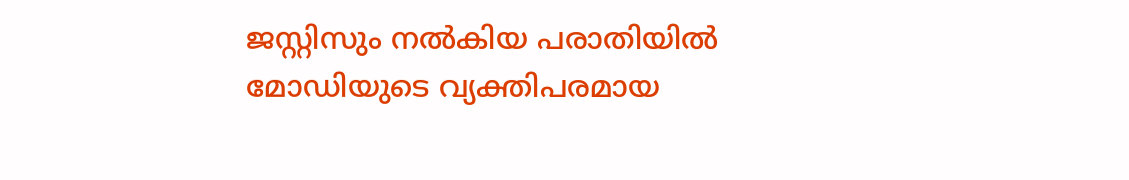ജസ്റ്റിസും നല്‍കിയ പരാതിയില്‍ മോഡിയുടെ വ്യക്തിപരമായ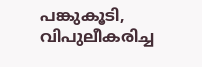പങ്കുകൂടി, വിപുലീകരിച്ച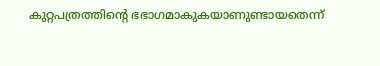കുറ്റപത്രത്തിന്റെ ഭഭാഗമാകുകയാണുണ്ടായതെന്ന്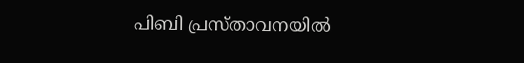പിബി പ്രസ്താവനയില്‍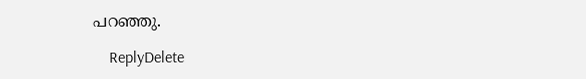പറഞ്ഞു.

    ReplyDelete